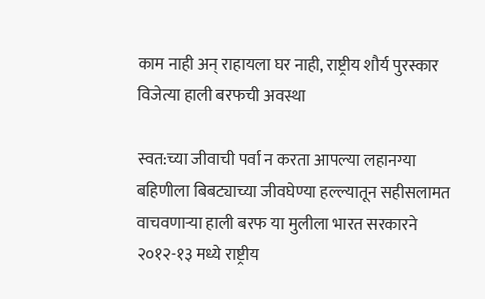काम नाही अन् राहायला घर नाही, राष्ट्रीय शौर्य पुरस्कार विजेत्या हाली बरफची अवस्था

स्वत:च्या जीवाची पर्वा न करता आपल्या लहानग्या बहिणीला बिबट्याच्या जीवघेण्या हल्ल्यातून सहीसलामत वाचवणाऱ्या हाली बरफ या मुलीला भारत सरकारने २०१२-१३ मध्ये राष्ट्रीय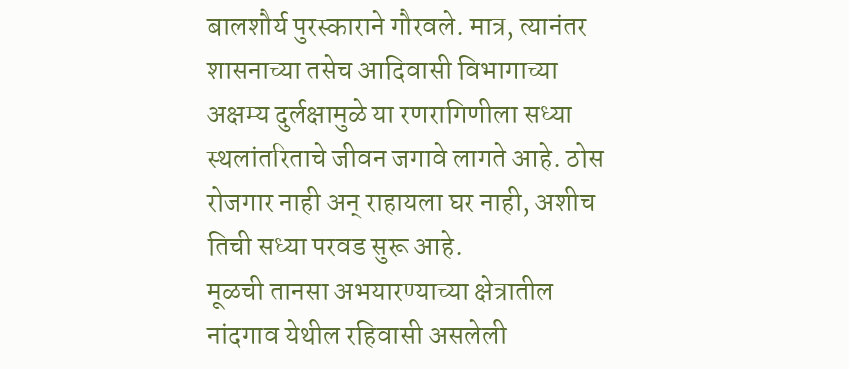बालशौर्य पुरस्काराने गौरवले. मात्र, त्यानंतर शासनाच्या तसेच आदिवासी विभागाच्या अक्षम्य दुर्लक्षामुळे या रणरागिणीला सध्या स्थलांतरिताचे जीवन जगावे लागते आहे. ठोस रोजगार नाही अन् राहायला घर नाही, अशीच तिची सध्या परवड सुरू आहे.
मूळची तानसा अभयारण्याच्या क्षेत्रातील नांदगाव येथील रहिवासी असलेली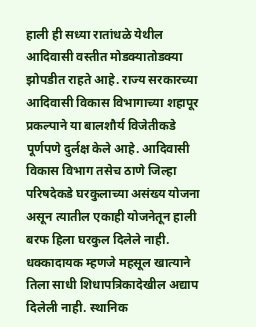हाली ही सध्या रातांधळे येथील आदिवासी वस्तीत मोडक्यातोडक्या झोपडीत राहते आहे. राज्य सरकारच्या आदिवासी विकास विभागाच्या शहापूर प्रकल्पाने या बालशौर्य विजेतीकडे पूर्णपणे दुर्लक्ष केले आहे. आदिवासी विकास विभाग तसेच ठाणे जिल्हा परिषदेकडे घरकुलाच्या असंख्य योजना असून त्यातील एकाही योजनेतून हाली बरफ हिला घरकुल दिलेले नाही. धक्कादायक म्हणजे महसूल खात्याने तिला साधी शिधापत्रिकादेखील अद्याप दिलेली नाही. स्थानिक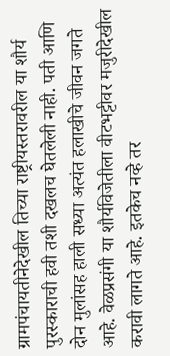ग्रामपंचायतीनेदेखील तिच्या राष्ट्रीयस्तरावरील या शौर्य पुरस्काराची हवी तशी दखलच घेतलेली नाही. पती आणि दोन मुलांसह हाली सध्या अत्यंत हलाखीचे जीवन जगते आहे. वेळप्रसंगी या शौर्यविजेतीला वीटभट्टीवर मजुरीदेखील करावी लागते आहे. इतकेच नव्हे तर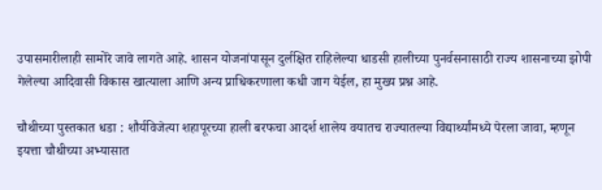उपासमारीलाही सामोरे जावे लागते आहे. शासन योजनांपासून दुर्लक्षित राहिलेल्या धाडसी हालीच्या पुनर्वसनासाठी राज्य शासनाच्या झोपी गेलेल्या आदिवासी विकास खात्याला आणि अन्य प्राधिकरणाला कधी जाग येईल, हा मुख्य प्रश्न आहे.

चौथीच्या पुस्तकात धडा : शौर्यविजेत्या शहापूरच्या हाली बरफचा आदर्श शालेय वयातच राज्यातल्या विद्यार्थ्यांमध्ये पेरला जावा, म्हणून इयत्ता चौथीच्या अभ्यासात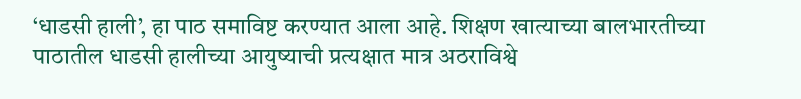‘धाडसी हाली’, हा पाठ समाविष्ट करण्यात आला आहे. शिक्षण खात्याच्या बालभारतीच्या पाठातील धाडसी हालीच्या आयुष्याची प्रत्यक्षात मात्र अठराविश्वे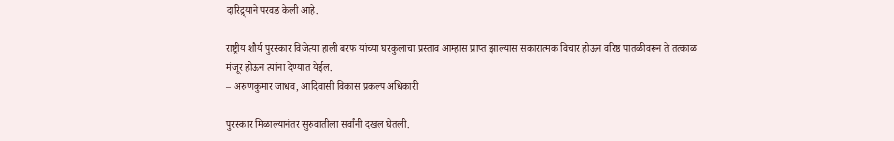दारिद्र्याने परवड केली आहे.

राष्ट्रीय शौर्य पुरस्कार विजेत्या हाली बरफ यांच्या घरकुलाचा प्रस्ताव आम्हास प्राप्त झाल्यास सकारात्मक विचार होऊन वरिष्ठ पातळीवरून ते तत्काळ मंजूर होऊन त्यांना देण्यात येईल.
– अरुणकुमार जाधव, आदिवासी विकास प्रकल्प अधिकारी

पुरस्कार मिळाल्यानंतर सुरुवातीला सर्वांनी दखल घेतली.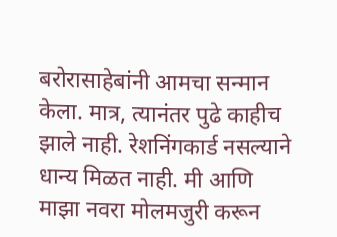बरोरासाहेबांनी आमचा सन्मान केला. मात्र, त्यानंतर पुढे काहीच झाले नाही. रेशनिंगकार्ड नसल्याने धान्य मिळत नाही. मी आणि माझा नवरा मोलमजुरी करून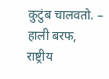कुटुंब चालवतो. – हाली बरफ,
राष्ट्रीय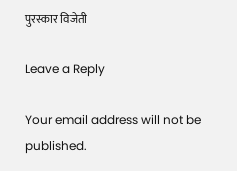पुरस्कार विजेती

Leave a Reply

Your email address will not be published.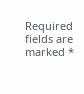Required fields are marked *